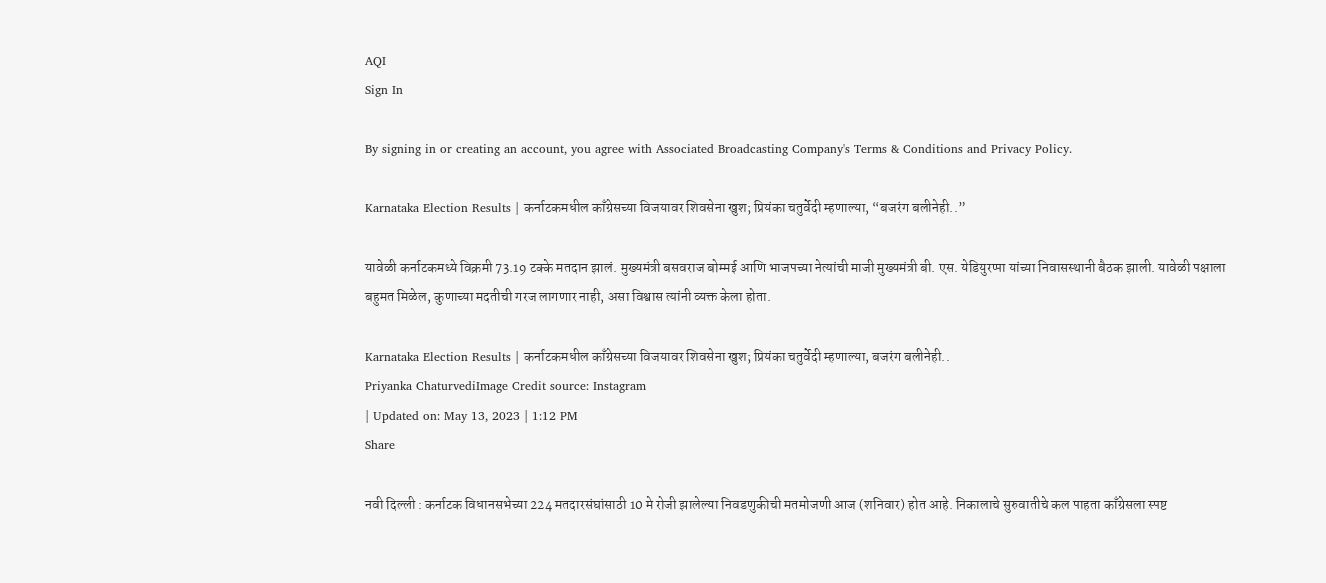AQI
Sign In

By signing in or creating an account, you agree with Associated Broadcasting Company's Terms & Conditions and Privacy Policy.

Karnataka Election Results | कर्नाटकमधील काँग्रेसच्या विजयावर शिवसेना खुश; प्रियंका चतुर्वेदी म्हणाल्या, “बजरंग बलीनेही..”

यावेळी कर्नाटकमध्ये विक्रमी 73.19 टक्के मतदान झालं. मुख्यमंत्री बसवराज बोम्मई आणि भाजपच्या नेत्यांची माजी मुख्यमंत्री बी. एस. येडियुरप्पा यांच्या निवासस्थानी बैठक झाली. यावेळी पक्षाला बहुमत मिळेल, कुणाच्या मदतीची गरज लागणार नाही, असा विश्वास त्यांनी व्यक्त केला होता.

Karnataka Election Results | कर्नाटकमधील काँग्रेसच्या विजयावर शिवसेना खुश; प्रियंका चतुर्वेदी म्हणाल्या, बजरंग बलीनेही..
Priyanka ChaturvediImage Credit source: Instagram
| Updated on: May 13, 2023 | 1:12 PM
Share

नवी दिल्ली : कर्नाटक विधानसभेच्या 224 मतदारसंघांसाठी 10 मे रोजी झालेल्या निवडणुकीची मतमोजणी आज (शनिवार) होत आहे. निकालाचे सुरुवातीचे कल पाहता काँग्रेसला स्पष्ट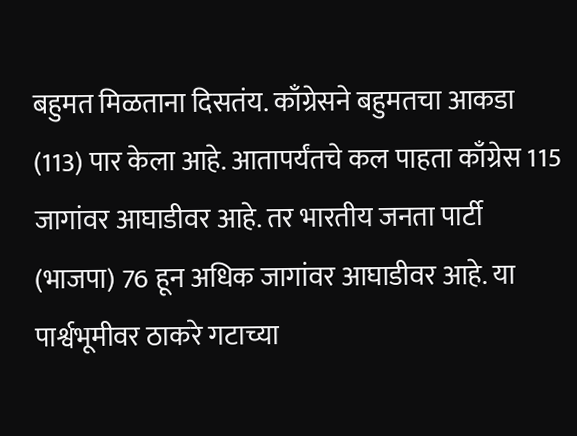बहुमत मिळताना दिसतंय. काँग्रेसने बहुमतचा आकडा (113) पार केला आहे. आतापर्यंतचे कल पाहता काँग्रेस 115 जागांवर आघाडीवर आहे. तर भारतीय जनता पार्टी (भाजपा) 76 हून अधिक जागांवर आघाडीवर आहे. या पार्श्वभूमीवर ठाकरे गटाच्या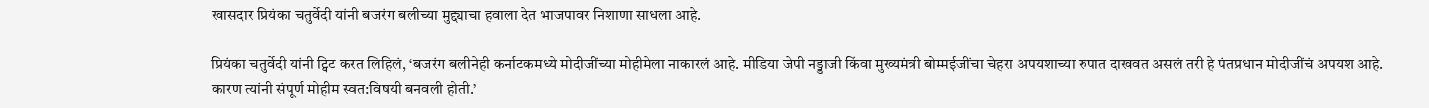खासदार प्रियंका चतुर्वेदी यांनी बजरंग बलीच्या मुद्द्याचा हवाला देत भाजपावर निशाणा साधला आहे.

प्रियंका चतुर्वेदी यांनी ट्विट करत लिहिलं, ‘बजरंग बलीनेही कर्नाटकमध्ये मोदीजींच्या मोहीमेला नाकारलं आहे. मीडिया जेपी नड्डाजी किंवा मुख्यमंत्री बोम्मईजींचा चेहरा अपयशाच्या रुपात दाखवत असलं तरी हे पंतप्रधान मोदीजींचं अपयश आहे. कारण त्यांनी संपूर्ण मोहीम स्वत:विषयी बनवली होती.’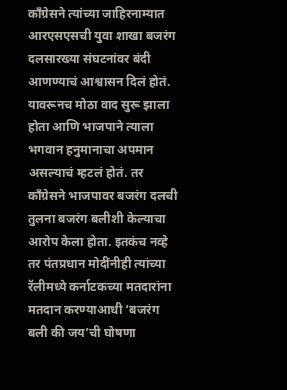काँग्रेसने त्यांच्या जाहिरनाम्यात आरएसएसची युवा शाखा बजरंग दलसारख्या संघटनांवर बंदी आणण्याचं आश्वासन दिलं होतं. यावरूनच मोठा वाद सुरू झाला होता आणि भाजपाने त्याला भगवान हनुमानाचा अपमान असल्याचं म्हटलं होतं. तर काँग्रेसने भाजपावर बजरंग दलची तुलना बजरंग बलीशी केल्याचा आरोप केला होता. इतकंच नव्हे तर पंतप्रधान मोदींनीही त्यांच्या रॅलीमध्ये कर्नाटकच्या मतदारांना मतदान करण्याआधी ‘बजरंग बली की जय’ची घोषणा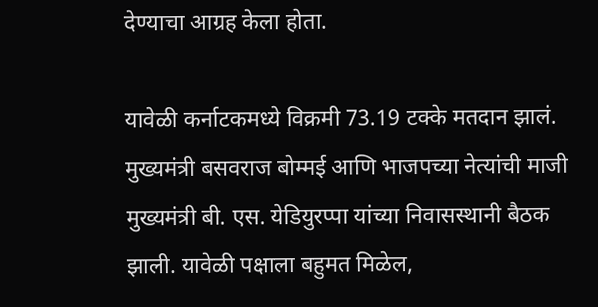देण्याचा आग्रह केला होता.

यावेळी कर्नाटकमध्ये विक्रमी 73.19 टक्के मतदान झालं. मुख्यमंत्री बसवराज बोम्मई आणि भाजपच्या नेत्यांची माजी मुख्यमंत्री बी. एस. येडियुरप्पा यांच्या निवासस्थानी बैठक झाली. यावेळी पक्षाला बहुमत मिळेल,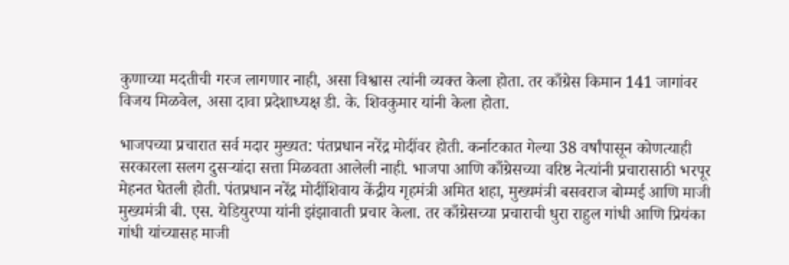कुणाच्या मदतीची गरज लागणार नाही, असा विश्वास त्यांनी व्यक्त केला होता. तर काँग्रेस किमान 141 जागांवर विजय मिळवेल, असा दावा प्रदेशाध्यक्ष डी. के. शिवकुमार यांनी केला होता.

भाजपच्या प्रचारात सर्व मदार मुख्यत: पंतप्रधान नरेंद्र मोदींवर होती. कर्नाटकात गेल्या 38 वर्षांपासून कोणत्याही सरकारला सलग दुसऱ्यांदा सत्ता मिळवता आलेली नाही. भाजपा आणि काँग्रेसच्या वरिष्ठ नेत्यांनी प्रचारासाठी भरपूर मेहनत घेतली होती. पंतप्रधान नरेंद्र मोदींशिवाय केंद्रीय गृहमंत्री अमित शहा, मुख्यमंत्री बसवराज बोम्मई आणि माजी मुख्यमंत्री बी. एस. येडियुरप्पा यांनी झंझावाती प्रचार केला. तर काँग्रेसच्या प्रचाराची धुरा राहुल गांधी आणि प्रियंका गांधी यांच्यासह माजी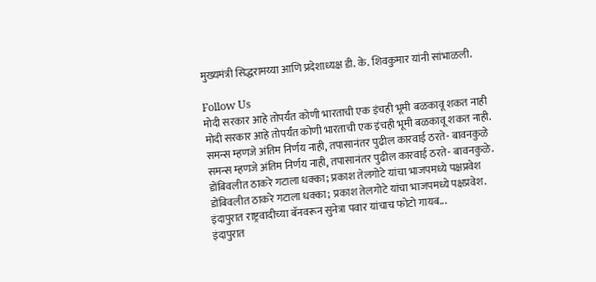मुख्यमंत्री सिद्धरामय्या आणि प्रदेशाध्यक्ष डी. के. शिवकुमार यांनी सांभाळली.

Follow Us
मोदी सरकार आहे तोपर्यंत कोणी भारताची एक इंचही भूमी बळकावू शकत नाही
मोदी सरकार आहे तोपर्यंत कोणी भारताची एक इंचही भूमी बळकावू शकत नाही.
समन्स म्हणजे अंतिम निर्णय नाही, तपासानंतर पुढील कारवाई ठरते- बावनकुळे
समन्स म्हणजे अंतिम निर्णय नाही, तपासानंतर पुढील कारवाई ठरते- बावनकुळे.
डोंबिवलीत ठाकरे गटाला धक्का; प्रकाश तेलगोटे यांचा भाजपमध्ये पक्षप्रवेश
डोंबिवलीत ठाकरे गटाला धक्का; प्रकाश तेलगोटे यांचा भाजपमध्ये पक्षप्रवेश.
इंदापुरात राष्ट्रवादीच्या बॅनवरून सुनेत्रा पवार यांचाच फोटो गायब...
इंदापुरात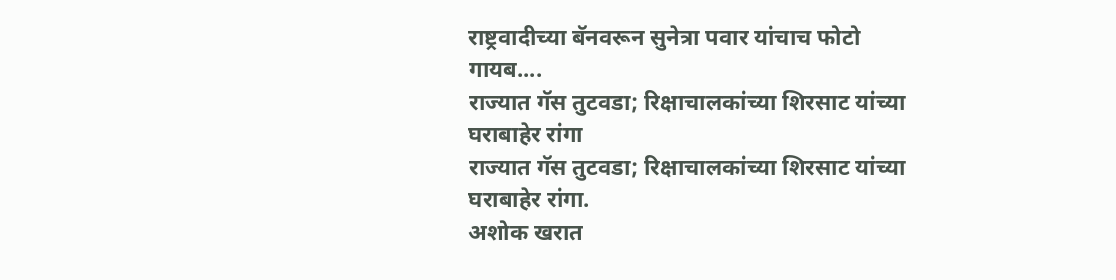राष्ट्रवादीच्या बॅनवरून सुनेत्रा पवार यांचाच फोटो गायब....
राज्यात गॅस तुटवडा; रिक्षाचालकांच्या शिरसाट यांच्या घराबाहेर रांगा
राज्यात गॅस तुटवडा; रिक्षाचालकांच्या शिरसाट यांच्या घराबाहेर रांगा.
अशोक खरात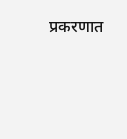प्रकरणात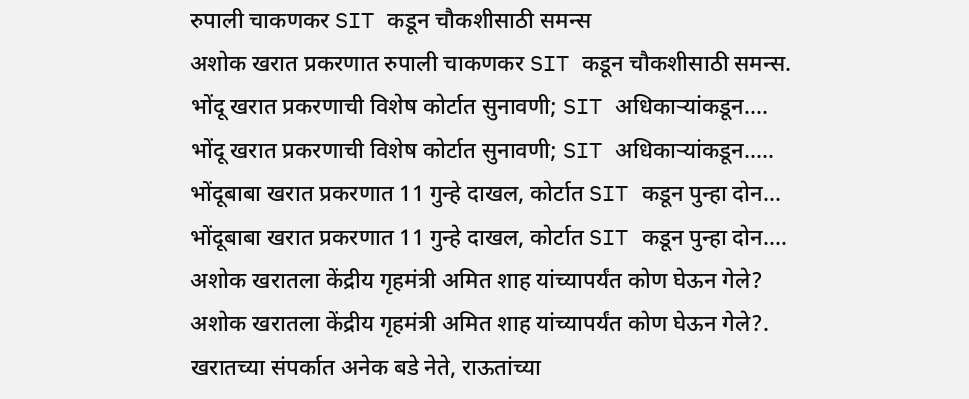रुपाली चाकणकर SIT कडून चौकशीसाठी समन्स
अशोक खरात प्रकरणात रुपाली चाकणकर SIT कडून चौकशीसाठी समन्स.
भोंदू खरात प्रकरणाची विशेष कोर्टात सुनावणी; SIT अधिकाऱ्यांकडून....
भोंदू खरात प्रकरणाची विशेष कोर्टात सुनावणी; SIT अधिकाऱ्यांकडून.....
भोंदूबाबा खरात प्रकरणात 11 गुन्हे दाखल, कोर्टात SIT कडून पुन्हा दोन...
भोंदूबाबा खरात प्रकरणात 11 गुन्हे दाखल, कोर्टात SIT कडून पुन्हा दोन....
अशोक खरातला केंद्रीय गृहमंत्री अमित शाह यांच्यापर्यंत कोण घेऊन गेले?
अशोक खरातला केंद्रीय गृहमंत्री अमित शाह यांच्यापर्यंत कोण घेऊन गेले?.
खरातच्या संपर्कात अनेक बडे नेते, राऊतांच्या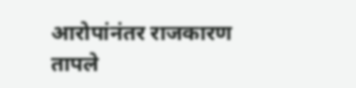आरोपांनंतर राजकारण तापले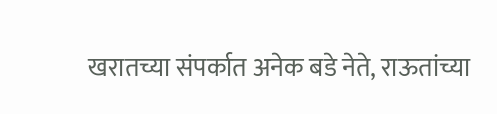खरातच्या संपर्कात अनेक बडे नेते, राऊतांच्या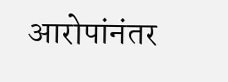आरोपांनंतर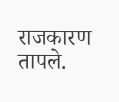राजकारण तापले.